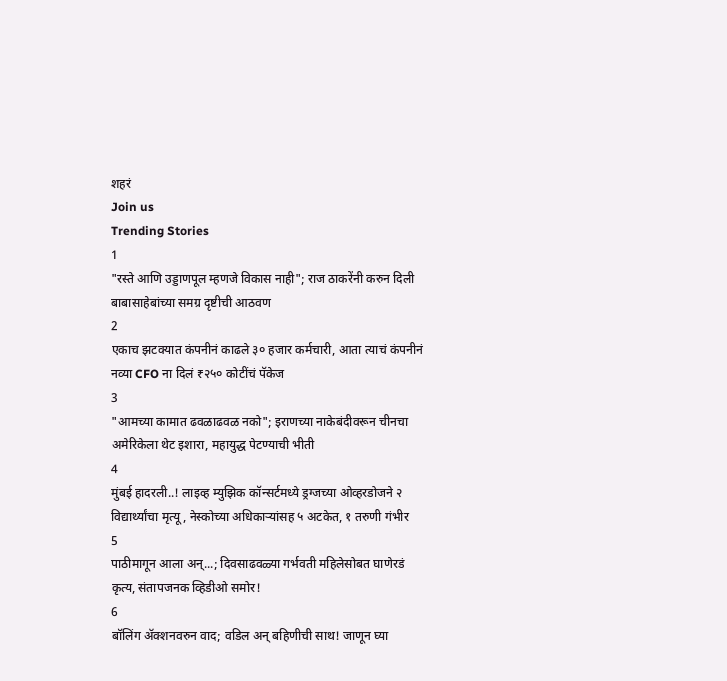शहरं
Join us
Trending Stories
1
"रस्ते आणि उड्डाणपूल म्हणजे विकास नाही"; राज ठाकरेंनी करुन दिली बाबासाहेबांच्या समग्र दृष्टीची आठवण
2
एकाच झटक्यात कंपनीनं काढले ३० हजार कर्मचारी, आता त्याचं कंपनीनं नव्या CFO ना दिलं ₹२५० कोटींचं पॅकेज
3
"आमच्या कामात ढवळाढवळ नको"; इराणच्या नाकेबंदीवरून चीनचा अमेरिकेला थेट इशारा, महायुद्ध पेटण्याची भीती
4
मुंबई हादरली..! लाइव्ह म्युझिक कॉन्सर्टमध्ये ड्रग्जच्या ओव्हरडोजने २ विद्यार्थ्यांचा मृत्यू, नेस्कोच्या अधिकाऱ्यांसह ५ अटकेत, १ तरुणी गंभीर
5
पाठीमागून आला अन्...; दिवसाढवळ्या गर्भवती महिलेसोबत घाणेरडं कृत्य, संतापजनक व्हिडीओ समोर!
6
बॉलिंग ॲक्शनवरुन वाद; वडिल अन् बहिणीची साथ! जाणून घ्या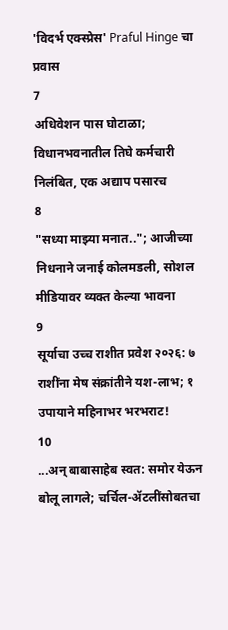'विदर्भ एक्स्प्रेस' Praful Hinge चा प्रवास
7
अधिवेशन पास घोटाळा; विधानभवनातील तिघे कर्मचारी निलंबित, एक अद्याप पसारच
8
"सध्या माझ्या मनात.."; आजीच्या निधनाने जनाई कोलमडली, सोशल मीडियावर व्यक्त केल्या भावना
9
सूर्याचा उच्च राशीत प्रवेश २०२६: ७ राशींना मेष संक्रांतीने यश-लाभ; १ उपायाने महिनाभर भरभराट!
10
...अन् बाबासाहेब स्वत: समोर येऊन बोलू लागले; चर्चिल-ॲटलींसोबतचा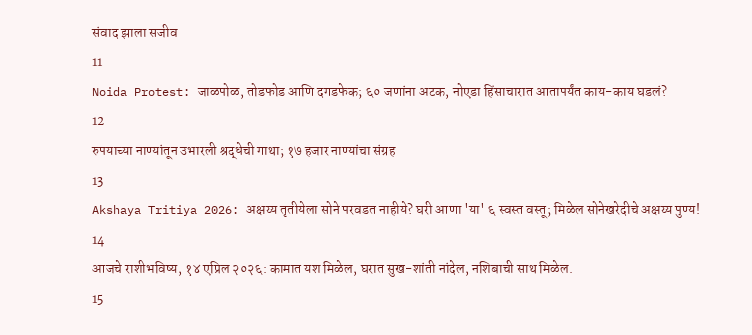संवाद झाला सजीव
11
Noida Protest: जाळपोळ, तोडफोड आणि दगडफेक; ६० जणांना अटक, नोएडा हिंसाचारात आतापर्यंत काय-काय घडलं?
12
रुपयाच्या नाण्यांतून उभारली श्रद्धेची गाथा; १७ हजार नाण्यांचा संग्रह
13
Akshaya Tritiya 2026: अक्षय्य तृतीयेला सोने परवडत नाहीये? घरी आणा 'या' ६ स्वस्त वस्तू; मिळेल सोनेखरेदीचे अक्षय्य पुण्य!
14
आजचे राशीभविष्य, १४ एप्रिल २०२६: कामात यश मिळेल, घरात सुख-शांती नांदेल, नशिबाची साथ मिळेल.
15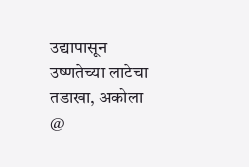उद्यापासून उष्णतेच्या लाटेचा तडाखा, अकोला @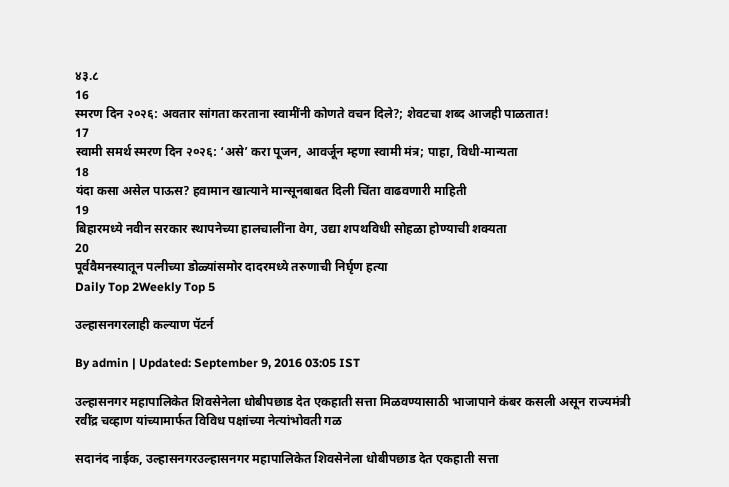४३.८
16
स्मरण दिन २०२६: अवतार सांगता करताना स्वामींनी कोणते वचन दिले?; शेवटचा शब्द आजही पाळतात!
17
स्वामी समर्थ स्मरण दिन २०२६: ‘असे’ करा पूजन, आवर्जून म्हणा स्वामी मंत्र; पाहा, विधी-मान्यता
18
यंदा कसा असेल पाऊस? हवामान खात्याने मान्सूनबाबत दिली चिंता वाढवणारी माहिती
19
बिहारमध्ये नवीन सरकार स्थापनेच्या हालचालींना वेग, उद्या शपथविधी सोहळा होण्याची शक्यता
20
पूर्ववैमनस्यातून पत्नीच्या डोळ्यांसमोर दादरमध्ये तरुणाची निर्घृण हत्या
Daily Top 2Weekly Top 5

उल्हासनगरलाही कल्याण पॅटर्न

By admin | Updated: September 9, 2016 03:05 IST

उल्हासनगर महापालिकेत शिवसेनेला धोबीपछाड देत एकहाती सत्ता मिळवण्यासाठी भाजापाने कंबर कसली असून राज्यमंत्री रवींद्र चव्हाण यांच्यामार्फत विविध पक्षांच्या नेत्यांभोवती गळ

सदानंद नाईक, उल्हासनगरउल्हासनगर महापालिकेत शिवसेनेला धोबीपछाड देत एकहाती सत्ता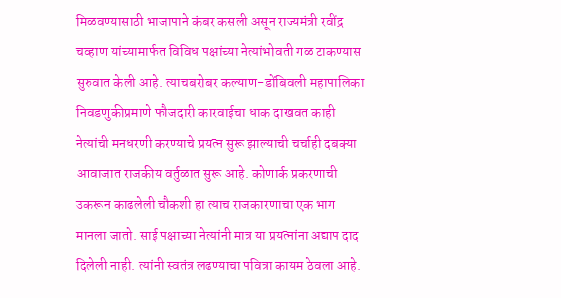मिळवण्यासाठी भाजापाने कंबर कसली असून राज्यमंत्री रवींद्र चव्हाण यांच्यामार्फत विविध पक्षांच्या नेत्यांभोवती गळ टाकण्यास सुरुवात केली आहे. त्याचबरोबर कल्याण-डोंबिवली महापालिका निवडणुकीप्रमाणे फौजदारी कारवाईचा धाक दाखवत काही नेत्यांची मनधरणी करण्याचे प्रयत्न सुरू झाल्याची चर्चाही दबक्या आवाजात राजकीय वर्तुळात सुरू आहे. कोणार्क प्रकरणाची उकरून काढलेली चौकशी हा त्याच राजकारणाचा एक भाग मानला जातो. साई पक्षाच्या नेत्यांनी मात्र या प्रयत्नांना अद्याप दाद दिलेली नाही. त्यांनी स्वतंत्र लढण्याचा पवित्रा कायम ठेवला आहे.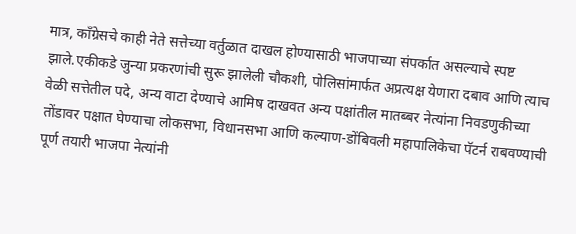मात्र, काँग्रेसचे काही नेते सत्तेच्या वर्तुळात दाखल होण्यासाठी भाजपाच्या संपर्कात असल्याचे स्पष्ट झाले.एकीकडे जुन्या प्रकरणांची सुरू झालेली चौकशी, पोलिसांमार्फत अप्रत्यक्ष येणारा दबाव आणि त्याच वेळी सत्तेतील पदे, अन्य वाटा देण्याचे आमिष दाखवत अन्य पक्षांतील मातब्बर नेत्यांना निवडणुकीच्या तोंडावर पक्षात घेण्याचा लोकसभा, विधानसभा आणि कल्याण-डोंबिवली महापालिकेचा पॅटर्न राबवण्याची पूर्ण तयारी भाजपा नेत्यांनी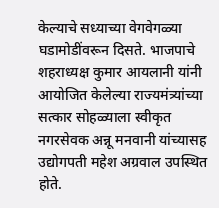केल्याचे सध्याच्या वेगवेगळ्या घडामोडींवरून दिसते. भाजपाचे शहराध्यक्ष कुमार आयलानी यांनी आयोजित केलेल्या राज्यमंत्र्यांच्या सत्कार सोहळ्याला स्वीकृत नगरसेवक अन्नू मनवानी यांच्यासह उद्योगपती महेश अग्रवाल उपस्थित होते.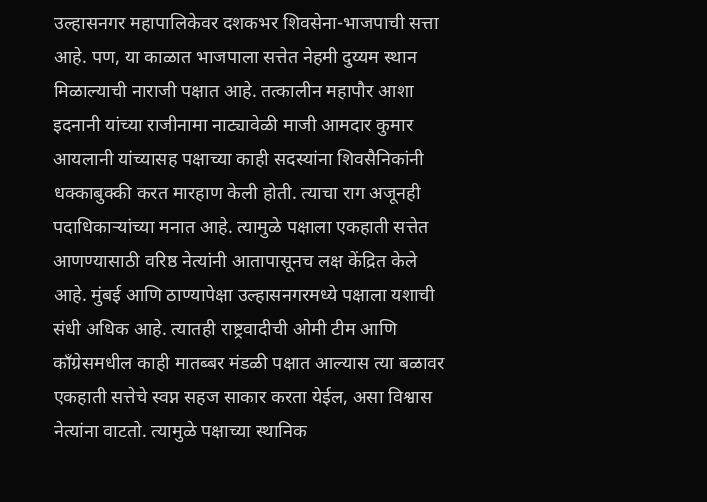उल्हासनगर महापालिकेवर दशकभर शिवसेना-भाजपाची सत्ता आहे. पण, या काळात भाजपाला सत्तेत नेहमी दुय्यम स्थान मिळाल्याची नाराजी पक्षात आहे. तत्कालीन महापौर आशा इदनानी यांच्या राजीनामा नाट्यावेळी माजी आमदार कुमार आयलानी यांच्यासह पक्षाच्या काही सदस्यांना शिवसैनिकांनी धक्काबुक्की करत मारहाण केली होती. त्याचा राग अजूनही पदाधिकाऱ्यांच्या मनात आहे. त्यामुळे पक्षाला एकहाती सत्तेत आणण्यासाठी वरिष्ठ नेत्यांनी आतापासूनच लक्ष केंद्रित केले आहे. मुंबई आणि ठाण्यापेक्षा उल्हासनगरमध्ये पक्षाला यशाची संधी अधिक आहे. त्यातही राष्ट्रवादीची ओमी टीम आणि काँग्रेसमधील काही मातब्बर मंडळी पक्षात आल्यास त्या बळावर एकहाती सत्तेचे स्वप्न सहज साकार करता येईल, असा विश्वास नेत्यांना वाटतो. त्यामुळे पक्षाच्या स्थानिक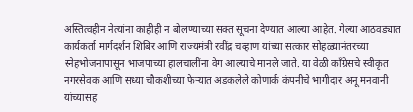अस्तित्वहीन नेत्यांना काहीही न बोलण्याच्या सक्त सूचना देण्यात आल्या आहेत. गेल्या आठवड्यात कार्यकर्ता मार्गदर्शन शिबिर आणि राज्यमंत्री रवींद्र चव्हाण यांच्या सत्कार सोहळ्यानंतरच्या स्नेहभोजनापासून भाजपाच्या हालचालींना वेग आल्याचे मानले जाते. या वेळी काँग्रेसचे स्वीकृत नगरसेवक आणि सध्या चौकशीच्या फेऱ्यात अडकलेले कोणार्क कंपनीचे भागीदार अनू मनवानी यांच्यासह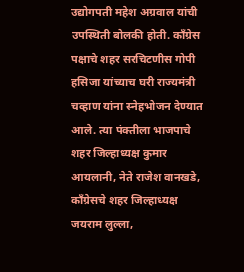उद्योगपती महेश अग्रवाल यांची उपस्थिती बोलकी होती. काँग्रेस पक्षाचे शहर सरचिटणीस गोपी हसिजा यांच्याच घरी राज्यमंत्री चव्हाण यांना स्नेहभोजन देण्यात आले. त्या पंक्तीला भाजपाचे शहर जिल्हाध्यक्ष कुमार आयलानी, नेते राजेश वानखडे, काँग्रेसचे शहर जिल्हाध्यक्ष जयराम लुल्ला,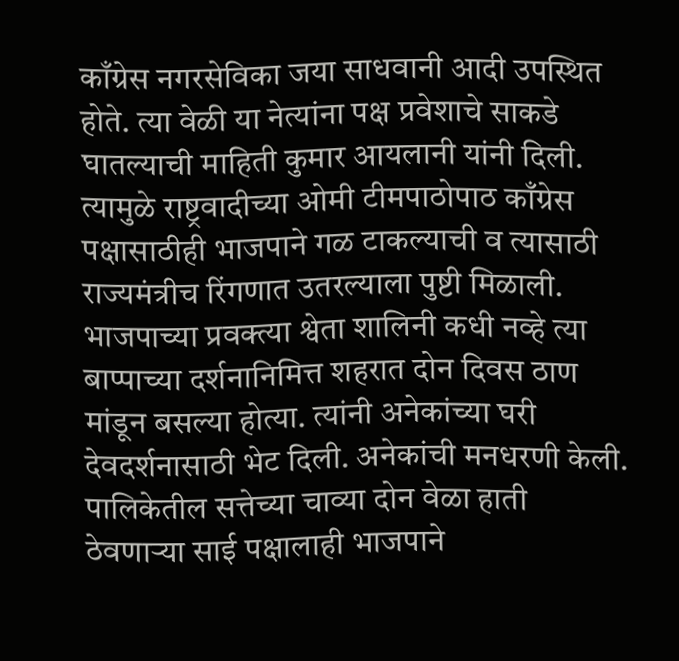काँग्रेस नगरसेविका जया साधवानी आदी उपस्थित होते. त्या वेळी या नेत्यांना पक्ष प्रवेशाचे साकडे घातल्याची माहिती कुमार आयलानी यांनी दिली. त्यामुळे राष्ट्रवादीच्या ओमी टीमपाठोपाठ काँग्रेस पक्षासाठीही भाजपाने गळ टाकल्याची व त्यासाठी राज्यमंत्रीच रिंगणात उतरल्याला पुष्टी मिळाली. भाजपाच्या प्रवक्त्या श्वेता शालिनी कधी नव्हे त्या बाप्पाच्या दर्शनानिमित्त शहरात दोन दिवस ठाण मांडून बसल्या होत्या. त्यांनी अनेकांच्या घरी देवदर्शनासाठी भेट दिली. अनेकांची मनधरणी केली. पालिकेतील सत्तेच्या चाव्या दोन वेळा हाती ठेवणाऱ्या साई पक्षालाही भाजपाने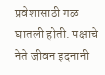प्रवेशासाठी गळ घातली होती. पक्षाचे नेते जीवन इदनानी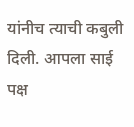यांनीच त्याची कबुली दिली. आपला साई पक्ष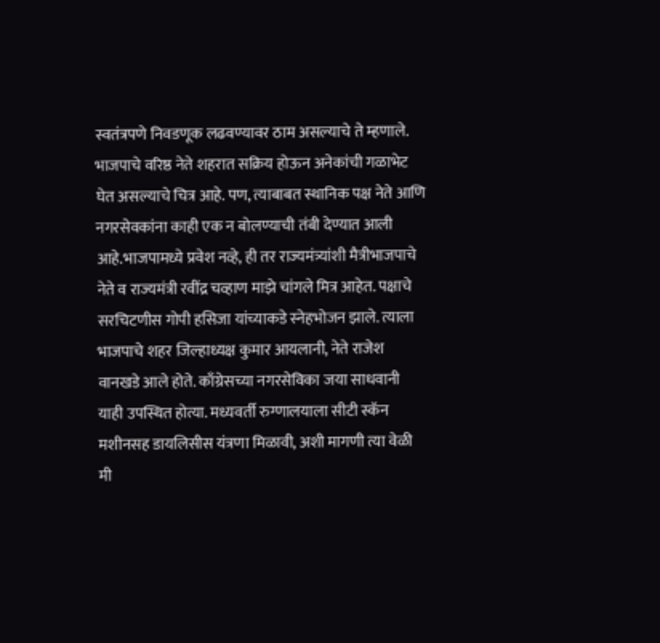स्वतंत्रपणे निवडणूक लढवण्यावर ठाम असल्याचे ते म्हणाले. भाजपाचे वरिष्ठ नेते शहरात सक्रिय होऊन अनेकांची गळाभेट घेत असल्याचे चित्र आहे. पण, त्याबाबत स्थानिक पक्ष नेते आणि नगरसेवकांना काही एक न बोलण्याची तंबी देण्यात आली आहे.भाजपामध्ये प्रवेश नव्हे, ही तर राज्यमंत्र्यांशी मैत्रीभाजपाचे नेते व राज्यमंत्री रवींद्र चव्हाण माझे चांगले मित्र आहेत. पक्षाचे सरचिटणीस गोपी हसिजा यांच्याकडे स्नेहभोजन झाले. त्याला भाजपाचे शहर जिल्हाध्यक्ष कुमार आयलानी, नेते राजेश वानखडे आले होते. काँग्रेसच्या नगरसेविका जया साधवानी याही उपस्थित होत्या. मध्यवर्ती रुग्णालयाला सीटी स्कॅन मशीनसह डायलिसीस यंत्रणा मिळावी, अशी मागणी त्या वेळी मी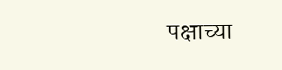पक्षाच्या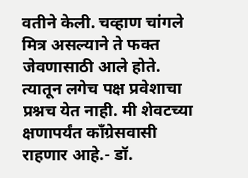वतीने केली. चव्हाण चांगले मित्र असल्याने ते फक्त जेवणासाठी आले होते. त्यातून लगेच पक्ष प्रवेशाचा प्रश्नच येत नाही. मी शेवटच्या क्षणापर्यंत काँग्रेसवासी राहणार आहे.- डॉ.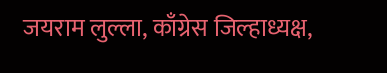जयराम लुल्ला, काँग्रेस जिल्हाध्यक्ष,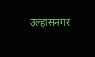उल्हासनगर